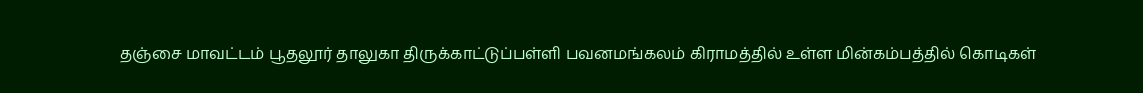தஞ்சை மாவட்டம் பூதலூர் தாலுகா திருக்காட்டுப்பள்ளி பவனமங்கலம் கிராமத்தில் உள்ள மின்கம்பத்தில் கொடிகள்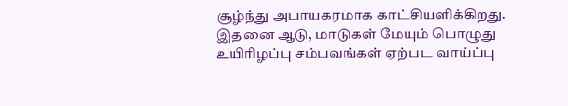சூழ்ந்து அபாயகரமாக காட்சியளிக்கிறது. இதனை ஆடு, மாடுகள் மேயும் பொழுது உயிரிழப்பு சம்பவங்கள் ஏற்பட வாய்ப்பு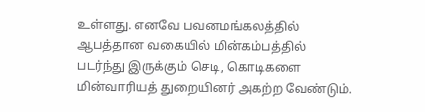உள்ளது. எனவே பவனமங்கலத்தில் ஆபத்தான வகையில் மின்கம்பத்தில் படர்ந்து இருக்கும் செடி, கொடிகளை மின்வாரியத் துறையினர் அகற்ற வேண்டும்.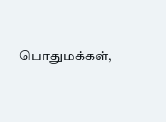பொதுமக்கள்,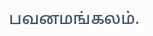பவனமங்கலம்.